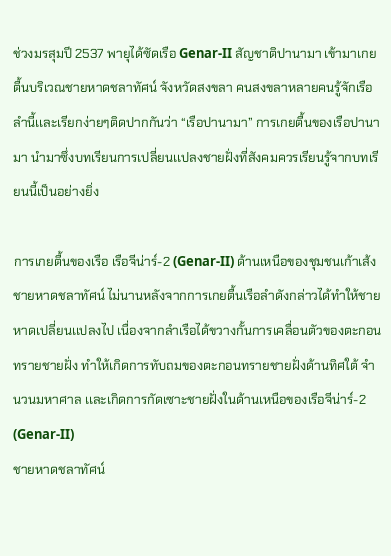ช่วงมรสุมปี 2537 พายุได้ซัดเรือ Genar-II สัญชาติปานามา เข้ามาเกยตื้นบริเวณชายหาดชลาทัศน์ จังหวัดสงขลา คนสงขลาหลายคนรู้จักเรือลำนี้เเละเรียกง่ายๆติดปากกันว่า “เรือปานามา” การเกยตื้นของเรือปานามา นำมาซึ่งบทเรียนการเปลี่ยนเเปลงชายฝั่งที่สังคมควรเรียนรู้จากบทเรียนนี้เป็นอย่างยิ่ง

การเกยตื้นของเรือ เรือจีน่าร์-2 (Genar-II) ด้านเหนือของชุมชนเก้าเส้ง ชายหาดชลาทัศน์ ไม่นานหลังจากการเกยตื้นเรือลำดังกล่าวได้ทำให้ชายหาดเปลี่ยนเเปลงไป เนื่องจากลำเรือได้ขวางกั้นการเคลื่อนตัวของตะกอนทรายชายฝั่ง ทำให้เกิดการทับถมของตะกอนทรายชายฝั่งด้านทิศใต้ จำนวนมหาศาล เเละเกิดการกัดเซาะชายฝั่งในด้านเหนือของเรือจีน่าร์-2 (Genar-II)
ชายหาดชลาทัศน์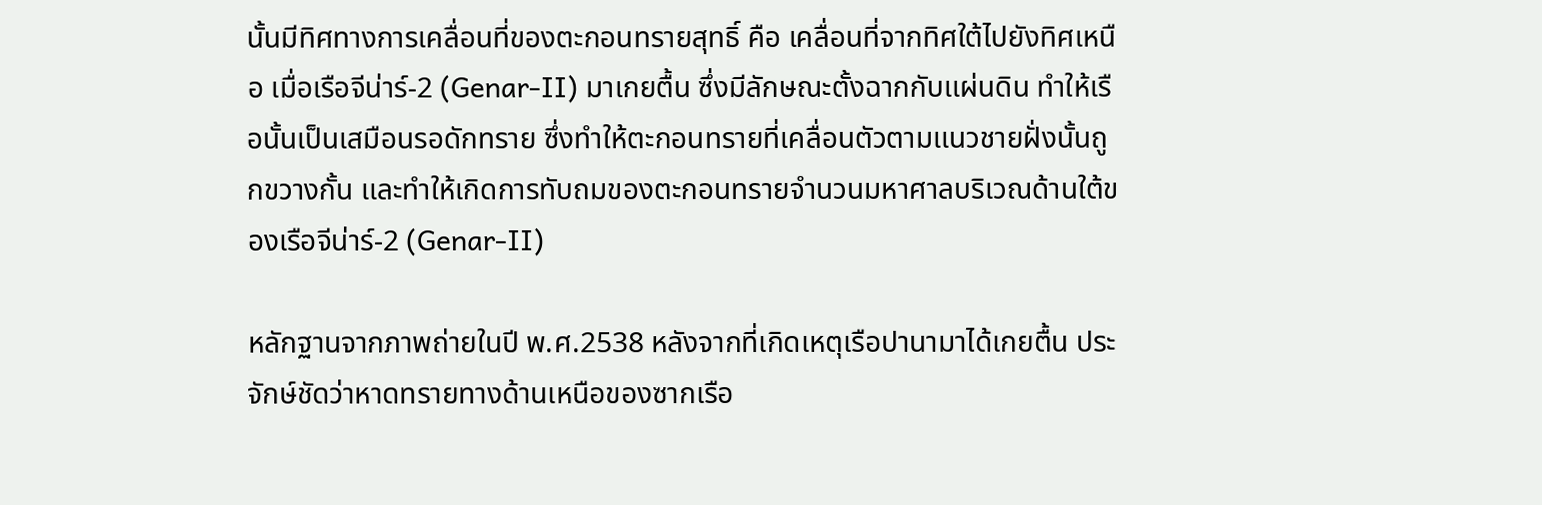นั้นมีทิศทางการเคลื่อนที่ของตะกอนทรายสุทธิ์ คือ เคลื่อนที่จากทิศใต้ไปยังทิศเหนือ เมื่อเรือจีน่าร์-2 (Genar-II) มาเกยตื้น ซึ่งมีลักษณะตั้งฉากกับเเผ่นดิน ทำให้เรือนั้นเป็นเสมือนรอดักทราย ซึ่งทำให้ตะกอนทรายที่เคลื่อนตัวตามเเนวชายฝั่งนั้นถูกขวางกั้น เเละทำให้เกิดการทับถมของตะกอนทรายจำนวนมหาศาลบริเวณด้านใต้ของเรือจีน่าร์-2 (Genar-II)

หลักฐานจากภาพถ่ายในปี พ.ศ.2538 หลังจากที่เกิดเหตุเรือปานามาได้เกยตื้น ประจักษ์ชัดว่าหาดทรายทางด้านเหนือของซากเรือ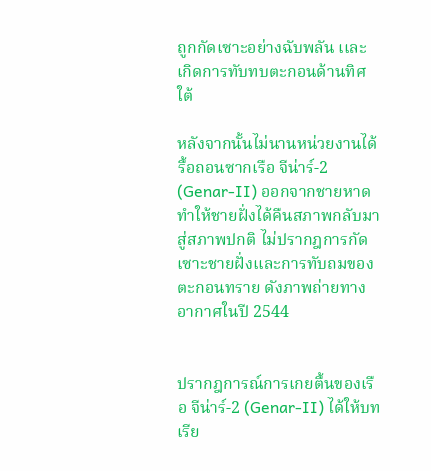ถูกกัดเซาะอย่างฉับพลัน เเละเกิดการทับทบตะกอนด้านทิศใต้

หลังจากนั้นไม่นานหน่วยงานได้รื้อถอนซากเรือ จีน่าร์-2 (Genar-II) ออกจากชายหาด ทำให้ชายฝั่งได้คืนสภาพกลับมาสู่สภาพปกติ ไม่ปรากฎการกัดเซาะชายฝั่งเเละการทับถมของตะกอนทราย ดังภาพถ่ายทางอากาศในปี 2544


ปรากฎการณ์การเกยตื้นของเรือ จีน่าร์-2 (Genar-II) ได้ให้บทเรีย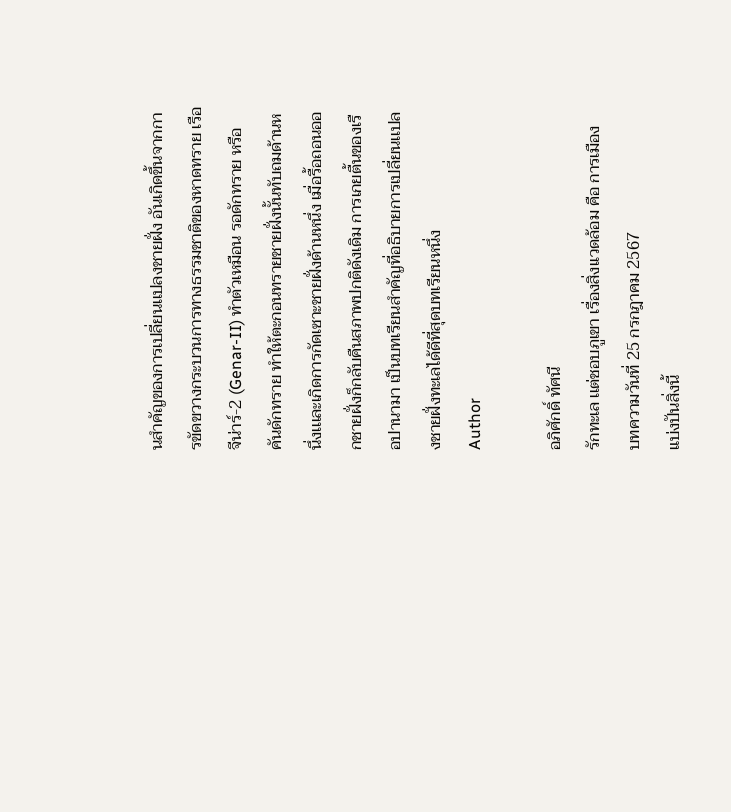นสำคัญของการเปลี่ยนเเปลงชายฝั่ง อันเกิดขึ้นจากการขัดขวางกระบวนการทางธรรมชาติของหาดทราย เรือ จีน่าร์-2 (Genar-II) ทำตัวเหมือน รอดักทราย หรือ คันดักทราย ทำให้ตะกอนทรายชายฝั่งนั้นทับถมด้านหนึ่งเเเละเกิดการกัดเซาะชายฝั่งด้านหนึ่ง เมื่อรื้อถอนออกชายฝั่งก็กลับคืนสภาพปกติดังเดิม การเกยตื้นของเรือปานามา เป็นบทเรียนสำคัญที่อธิบายการเปลี่ยนเเปลงชายฝั่งทะเลได้ดีที่สุดบทเรียนหนึ่ง
Author

อภิศักดิ์ ทัศนี
รักทะเล เเต่ชอบภูเขา เรื่องสิ่งเเวดล้อม คือ การเมือง
บทความวันที่ 25 กรกฎาคม 2567
แบ่งปันสิ่งนี้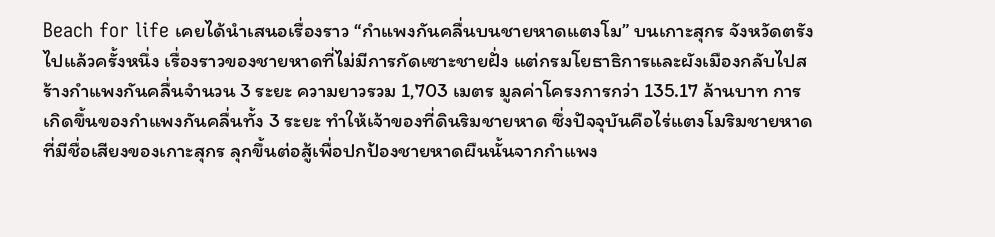Beach for life เคยได้นำเสนอเรื่องราว “กำแพงกันคลื่นบนชายหาดแตงโม” บนเกาะสุกร จังหวัดตรังไปแล้วครั้งหนึ่ง เรื่องราวของชายหาดที่ไม่มีการกัดเซาะชายฝั่ง แต่กรมโยธาธิการและผังเมืองกลับไปสร้างกำแพงกันคลื่นจำนวน 3 ระยะ ความยาวรวม 1,703 เมตร มูลค่าโครงการกว่า 135.17 ล้านบาท การเกิดขึ้นของกำแพงกันคลื่นทั้ง 3 ระยะ ทำให้เจ้าของที่ดินริมชายหาด ซึ่งปัจจุบันคือไร่แตงโมริมชายหาดที่มีชื่อเสียงของเกาะสุกร ลุกขึ้นต่อสู้เพื่อปกป้องชายหาดผืนนั้นจากกำแพง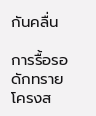กันคลื่น

การรื้อรอดักทราย โครงส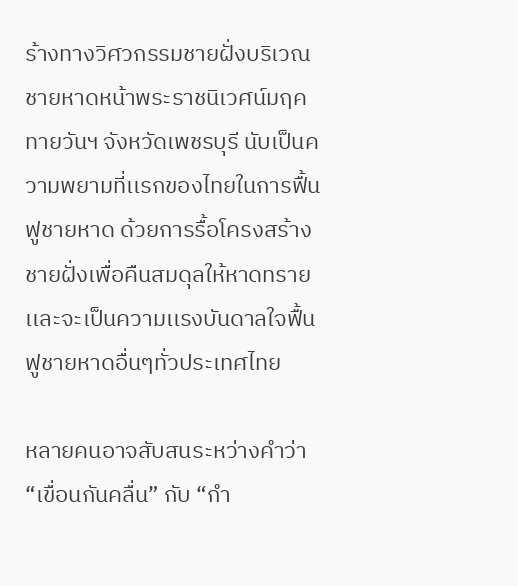ร้างทางวิศวกรรมชายฝั่งบริเวณชายหาดหน้าพระราชนิเวศน์มฤคทายวันฯ จังหวัดเพชรบุรี นับเป็นความพยามที่เเรกของไทยในการฟื้นฟูชายหาด ด้วยการรื้อโครงสร้างชายฝั่งเพื่อคืนสมดุลให้หาดทราย เเละจะเป็นความเเรงบันดาลใจฟื้นฟูชายหาดอื่นๆทั่วประเทศไทย

หลายคนอาจสับสนระหว่างคำว่า “เขื่อนกันคลื่น” กับ “กำ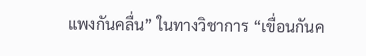แพงกันคลื่น” ในทางวิชาการ “เขื่อนกันค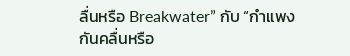ลื่นหรือ Breakwater” กับ “กำแพงกันคลื่นหรือ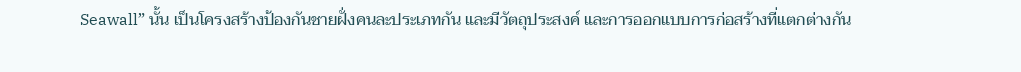Seawall” นั้น เป็นโครงสร้างป้องกันชายฝั่งคนละประเภทกัน และมีวัตถุประสงค์ และการออกแบบการก่อสร้างที่แตกต่างกัน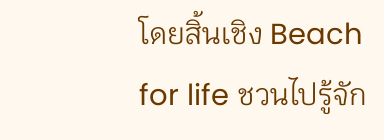โดยสิ้นเชิง Beach for life ชวนไปรู้จัก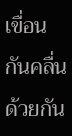เขื่อนกันคลื่นด้วยกัน